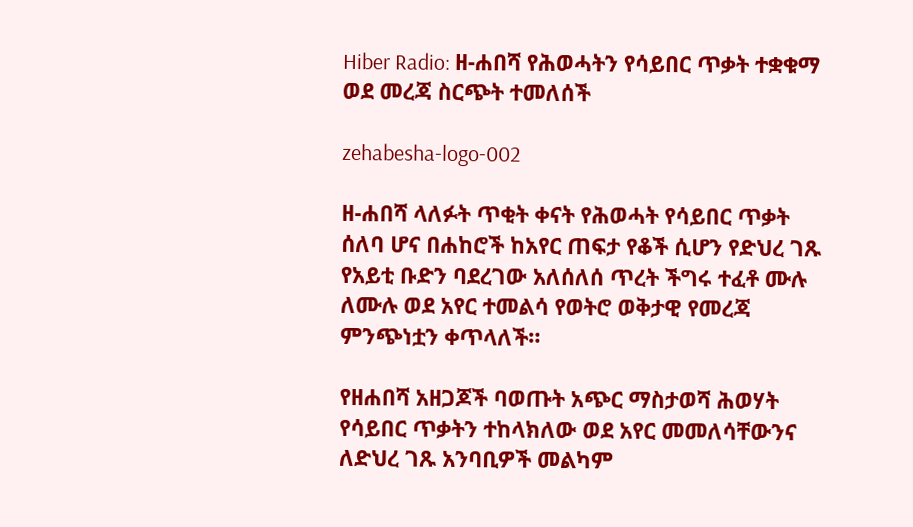Hiber Radio: ዘ-ሐበሻ የሕወሓትን የሳይበር ጥቃት ተቋቁማ ወደ መረጃ ስርጭት ተመለሰች

zehabesha-logo-002

ዘ-ሐበሻ ላለፉት ጥቂት ቀናት የሕወሓት የሳይበር ጥቃት ሰለባ ሆና በሐከሮች ከአየር ጠፍታ የቆች ሲሆን የድህረ ገጹ የአይቲ ቡድን ባደረገው አለሰለሰ ጥረት ችግሩ ተፈቶ ሙሉ ለሙሉ ወደ አየር ተመልሳ የወትሮ ወቅታዊ የመረጃ ምንጭነቷን ቀጥላለች።

የዘሐበሻ አዘጋጆች ባወጡት አጭር ማስታወሻ ሕወሃት የሳይበር ጥቃትን ተከላክለው ወደ አየር መመለሳቸውንና ለድህረ ገጹ አንባቢዎች መልካም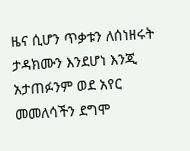ዜና ሲሆን ጥቃቱን ለሰነዘሩት ታዳክሙን እንደሆነ እንጂ አታጠፉንም ወደ አየር መመለሳችን ደግሞ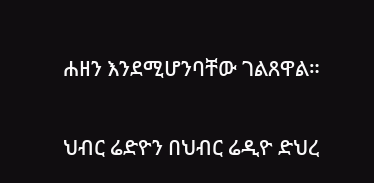ሐዘን እንደሚሆንባቸው ገልጸዋል።

ህብር ሬድዮን በህብር ሬዲዮ ድህረ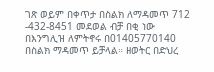ገጽ ወይም በቀጥታ በስልክ ለማዳመጥ 712 -432-8451 መደወል ብቻ በቂ ነው በእንግሊዝ ለምትኖሩ በ01405770140 በስልክ ማዳመጥ ይቻላል። ዘወትር በድህረ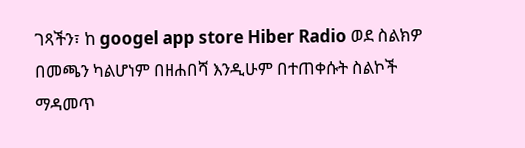ገጻችን፣ ከ googel app store Hiber Radio ወደ ስልክዎ በመጫን ካልሆነም በዘሐበሻ እንዲሁም በተጠቀሱት ስልኮች ማዳመጥ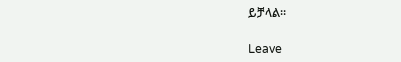ይቻላል።

Leave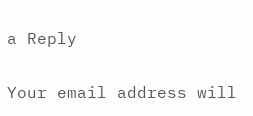a Reply

Your email address will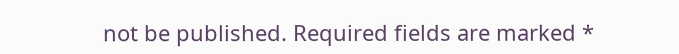not be published. Required fields are marked *